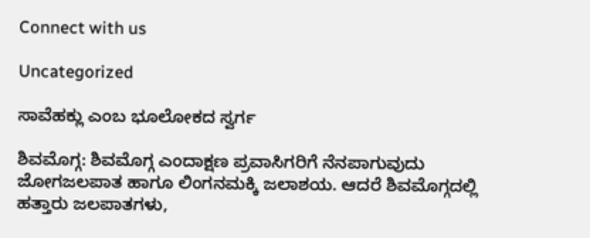Connect with us

Uncategorized

ಸಾವೆಹಕ್ಲು ಎಂಬ ಭೂಲೋಕದ ಸ್ವರ್ಗ

ಶಿವಮೊಗ್ಗ: ಶಿವಮೊಗ್ಗ ಎಂದಾಕ್ಷಣ ಪ್ರವಾಸಿಗರಿಗೆ ನೆನಪಾಗುವುದು ಜೋಗಜಲಪಾತ ಹಾಗೂ ಲಿಂಗನಮಕ್ಕಿ ಜಲಾಶಯ. ಆದರೆ ಶಿವಮೊಗ್ಗದಲ್ಲಿ ಹತ್ತಾರು ಜಲಪಾತಗಳು,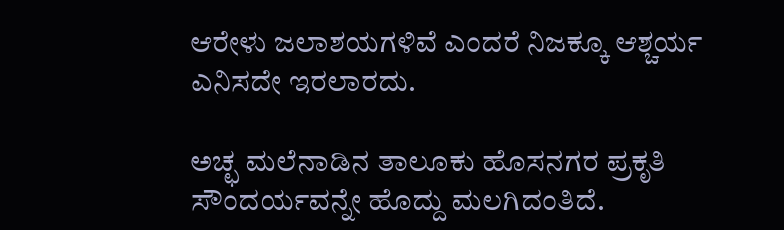ಆರೇಳು ಜಲಾಶಯಗಳಿವೆ ಎಂದರೆ ನಿಜಕ್ಕೂ ಆಶ್ಚರ್ಯ ಎನಿಸದೇ ಇರಲಾರದು.

ಅಚ್ಛ ಮಲೆನಾಡಿನ ತಾಲೂಕು ಹೊಸನಗರ ಪ್ರಕೃತಿ ಸೌಂದರ್ಯವನ್ನೇ ಹೊದ್ದು ಮಲಗಿದಂತಿದೆ.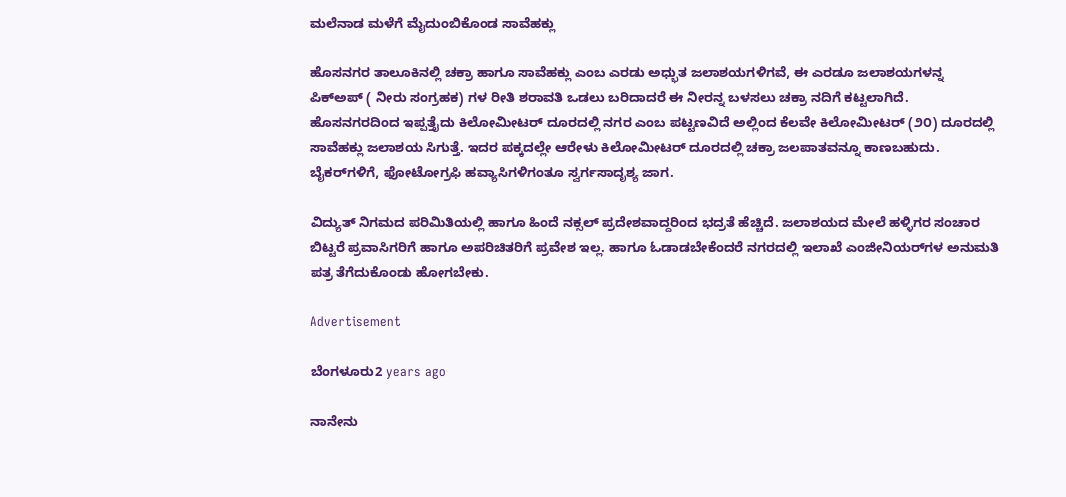ಮಲೆನಾಡ ಮಳೆಗೆ ಮೈದುಂಬಿಕೊಂಡ ಸಾವೆಹಕ್ಲು

ಹೊಸನಗರ ತಾಲೂಕಿನಲ್ಲಿ ಚಕ್ರಾ ಹಾಗೂ ಸಾವೆಹಕ್ಲು ಎಂಬ ಎರಡು ಅಧ್ಭುತ ಜಲಾಶಯಗಳಿಗವೆ, ಈ ಎರಡೂ ಜಲಾಶಯಗಳನ್ನ ಪಿಕ್‌ಅಪ್‌ ( ನೀರು ಸಂಗ್ರಹಕ) ಗಳ ರೀತಿ ಶರಾವತಿ ಒಡಲು ಬರಿದಾದರೆ ಈ ನೀರನ್ನ ಬಳಸಲು ಚಕ್ರಾ ನದಿಗೆ ಕಟ್ಟಲಾಗಿದೆ. ಹೊಸನಗರದಿಂದ ಇಪ್ಪತ್ತೈದು ಕಿಲೋಮೀಟರ್‌ ದೂರದಲ್ಲಿ ನಗರ ಎಂಬ ಪಟ್ಟಣವಿದೆ ಅಲ್ಲಿಂದ ಕೆಲವೇ ಕಿಲೋಮೀಟರ್‌ (೨೦) ದೂರದಲ್ಲಿ ಸಾವೆಹಕ್ಲು ಜಲಾಶಯ ಸಿಗುತ್ತೆ. ಇದರ ಪಕ್ಕದಲ್ಲೇ ಆರೇಳು ಕಿಲೋಮೀಟರ್‌ ದೂರದಲ್ಲಿ ಚಕ್ರಾ ಜಲಪಾತವನ್ನೂ ಕಾಣಬಹುದು. ಬೈಕರ್‌ಗಳಿಗೆ, ಫೋಟೋಗ್ರಫಿ ಹವ್ಯಾಸಿಗಳಿಗಂತೂ ಸ್ವರ್ಗಸಾದೃಶ್ಯ ಜಾಗ.

ವಿದ್ಯುತ್‌ ನಿಗಮದ ಪರಿಮಿತಿಯಲ್ಲಿ ಹಾಗೂ ಹಿಂದೆ ನಕ್ಸಲ್‌ ಪ್ರದೇಶವಾದ್ದರಿಂದ ಭದ್ರತೆ ಹೆಚ್ಚಿದೆ. ಜಲಾಶಯದ ಮೇಲೆ ಹಳ್ಳಿಗರ ಸಂಚಾರ ಬಿಟ್ಟರೆ ಪ್ರವಾಸಿಗರಿಗೆ ಹಾಗೂ ಅಪರಿಚಿತರಿಗೆ ಪ್ರವೇಶ ಇಲ್ಲ. ಹಾಗೂ ಓಡಾಡಬೇಕೆಂದರೆ ನಗರದಲ್ಲಿ ಇಲಾಖೆ ಎಂಜೀನಿಯರ್‌ಗಳ ಅನುಮತಿ ಪತ್ರ ತೆಗೆದುಕೊಂಡು ಹೋಗಬೇಕು.

Advertisement

ಬೆಂಗಳೂರು2 years ago

ನಾನೇನು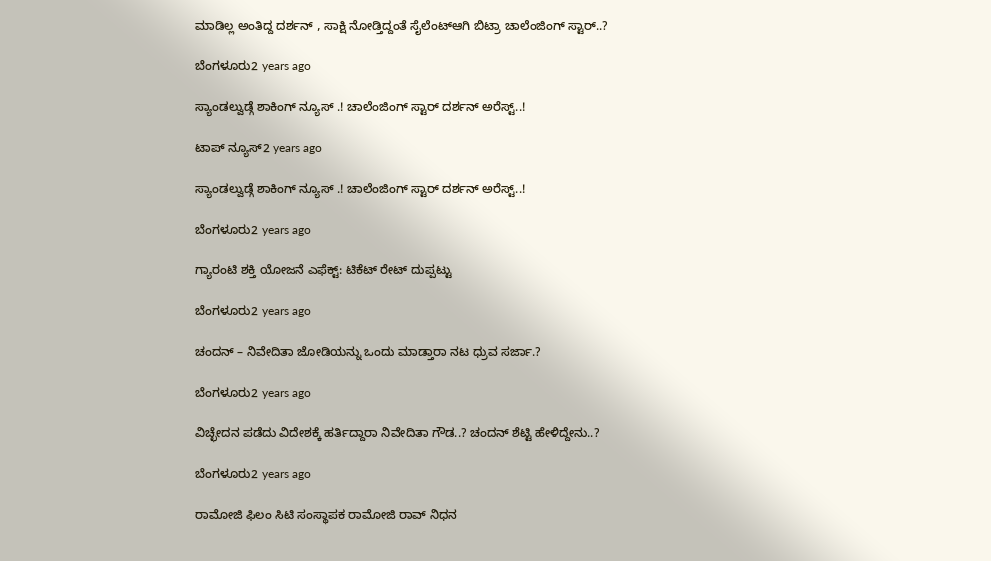ಮಾಡಿಲ್ಲ ಅಂತಿದ್ದ ದರ್ಶನ್ , ಸಾಕ್ಷಿ ನೋಡ್ತಿದ್ದಂತೆ ಸೈಲೆಂಟ್ಆಗಿ ಬಿಟ್ರಾ ಚಾಲೆಂಜಿಂಗ್ ಸ್ಟಾರ್..?

ಬೆಂಗಳೂರು2 years ago

ಸ್ಯಾಂಡಲ್ವುಡ್ಗೆ ಶಾಕಿಂಗ್ ನ್ಯೂಸ್ .! ಚಾಲೆಂಜಿಂಗ್ ಸ್ಟಾರ್ ದರ್ಶನ್ ಅರೆಸ್ಟ್..!

ಟಾಪ್ ನ್ಯೂಸ್2 years ago

ಸ್ಯಾಂಡಲ್ವುಡ್ಗೆ ಶಾಕಿಂಗ್ ನ್ಯೂಸ್ .! ಚಾಲೆಂಜಿಂಗ್ ಸ್ಟಾರ್ ದರ್ಶನ್ ಅರೆಸ್ಟ್..!

ಬೆಂಗಳೂರು2 years ago

ಗ್ಯಾರಂಟಿ ಶಕ್ತಿ ಯೋಜನೆ ಎಫೆಕ್ಟ್: ಟಿಕೆಟ್ ರೇಟ್ ದುಪ್ಪಟ್ಟು

ಬೆಂಗಳೂರು2 years ago

ಚಂದನ್ – ನಿವೇದಿತಾ ಜೋಡಿಯನ್ನು ಒಂದು ಮಾಡ್ತಾರಾ ನಟ ಧ್ರುವ ಸರ್ಜಾ.?

ಬೆಂಗಳೂರು2 years ago

ವಿಚ್ಛೇದನ ಪಡೆದು ವಿದೇಶಕ್ಕೆ ಹರ್ತಿದ್ದಾರಾ ನಿವೇದಿತಾ ಗೌಡ..? ಚಂದನ್ ಶೆಟ್ಟಿ ಹೇಳಿದ್ದೇನು..?

ಬೆಂಗಳೂರು2 years ago

ರಾಮೋಜಿ ಫಿಲಂ ಸಿಟಿ ಸಂಸ್ಥಾಪಕ ರಾಮೋಜಿ ರಾವ್ ನಿಧನ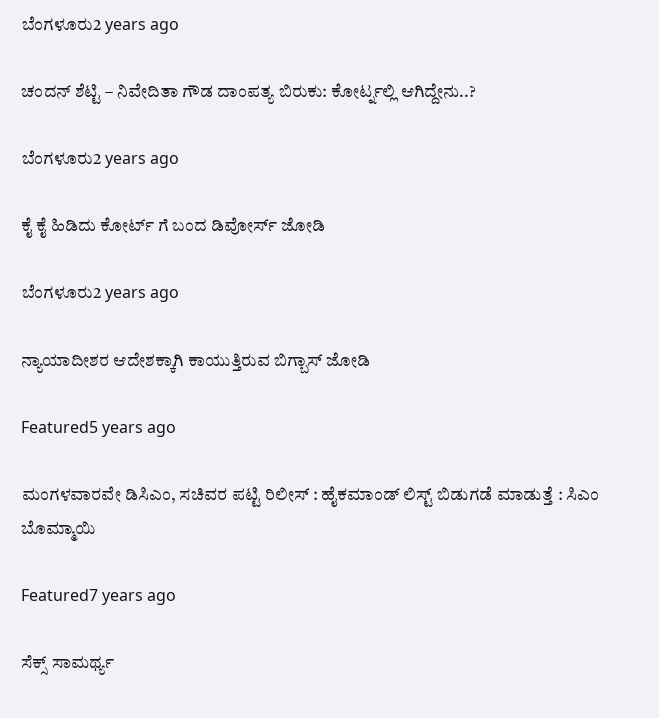ಬೆಂಗಳೂರು2 years ago

ಚಂದನ್ ಶೆಟ್ಟಿ – ನಿವೇದಿತಾ ಗೌಡ ದಾಂಪತ್ಯ ಬಿರುಕು: ಕೋರ್ಟ್ನಲ್ಲಿ ಆಗಿದ್ದೇನು..?

ಬೆಂಗಳೂರು2 years ago

ಕೈ ಕೈ ಹಿಡಿದು ಕೋರ್ಟ್ ಗೆ ಬಂದ ಡಿವೋರ್ಸ್ ಜೋಡಿ

ಬೆಂಗಳೂರು2 years ago

ನ್ಯಾಯಾದೀಶರ ಆದೇಶಕ್ಕಾಗಿ ಕಾಯುತ್ತಿರುವ ಬಿಗ್ಬಾಸ್ ಜೋಡಿ

Featured5 years ago

ಮಂಗಳವಾರವೇ ಡಿಸಿಎಂ, ಸಚಿವರ ಪಟ್ಟಿ ರಿಲೀಸ್ : ಹೈಕಮಾಂಡ್ ಲಿಸ್ಟ್ ಬಿಡುಗಡೆ ಮಾಡುತ್ತೆ : ಸಿಎಂ ಬೊಮ್ಮಾಯಿ

Featured7 years ago

ಸೆಕ್ಸ್ ಸಾಮರ್ಥ್ಯ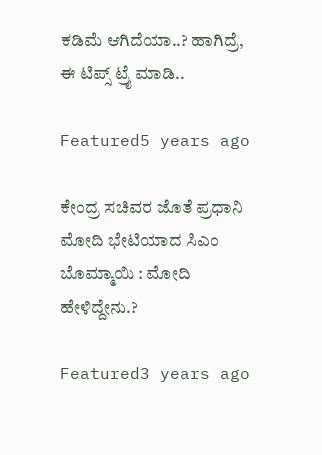ಕಡಿಮೆ ಆಗಿದೆಯಾ..? ಹಾಗಿದ್ರೆ, ಈ ಟಿಪ್ಸ್ ಟ್ರೈ ಮಾಡಿ..

Featured5 years ago

ಕೇಂದ್ರ ಸಚಿವರ ಜೊತೆ ಪ್ರಧಾನಿ ಮೋದಿ ಭೇಟಿಯಾದ ಸಿಎಂ ಬೊಮ್ಮಾಯಿ : ಮೋದಿ ಹೇಳಿದ್ದೇನು.?

Featured3 years ago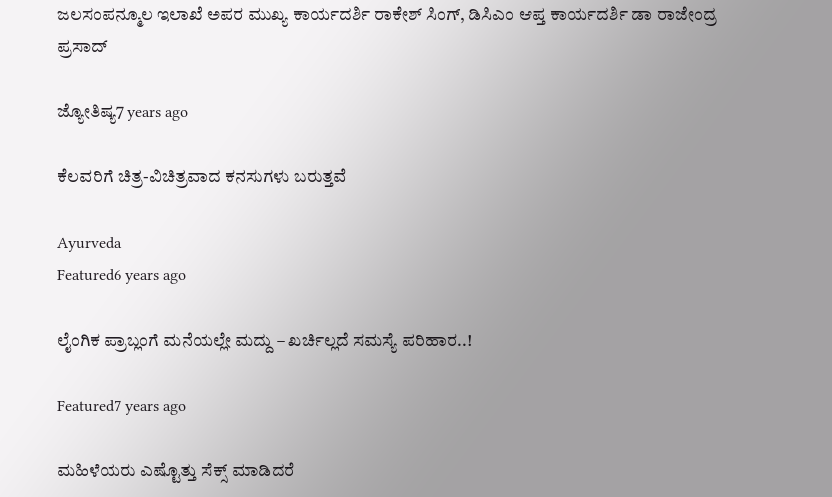ಜಲಸಂಪನ್ಮೂಲ ಇಲಾಖೆ ಅಪರ ಮುಖ್ಯ ಕಾರ್ಯದರ್ಶಿ ರಾಕೇಶ್ ಸಿಂಗ್, ಡಿಸಿಎಂ ಆಪ್ತ ಕಾರ್ಯದರ್ಶಿ ಡಾ ರಾಜೇಂದ್ರ ಪ್ರಸಾದ್

ಜ್ಯೋತಿಷ್ಯ7 years ago

ಕೆಲವರಿಗೆ ಚಿತ್ರ-ವಿಚಿತ್ರವಾದ ಕನಸುಗಳು ಬರುತ್ತವೆ

Ayurveda
Featured6 years ago

ಲೈಂಗಿಕ ಪ್ರಾಬ್ಲಂಗೆ ಮನೆಯಲ್ಲೇ ಮದ್ದು – ಖರ್ಚಿಲ್ಲದೆ ಸಮಸ್ಯೆ ಪರಿಹಾರ..!

Featured7 years ago

ಮಹಿಳೆಯರು ಎಷ್ಟೊತ್ತು ಸೆಕ್ಸ್ ಮಾಡಿದರೆ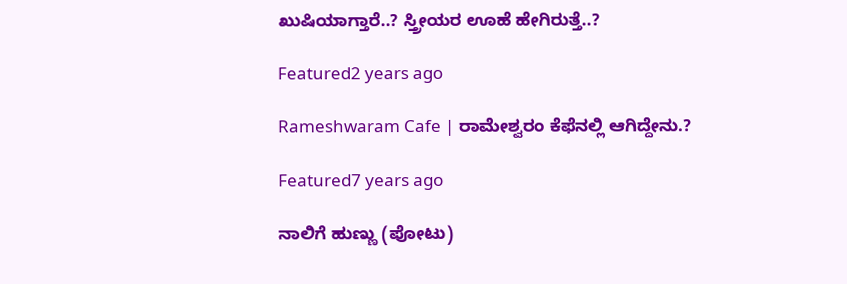ಖುಷಿಯಾಗ್ತಾರೆ..? ಸ್ತ್ರೀಯರ ಊಹೆ ಹೇಗಿರುತ್ತೆ..?

Featured2 years ago

Rameshwaram Cafe | ರಾಮೇಶ್ವರಂ ಕೆಫೆನಲ್ಲಿ ಆಗಿದ್ದೇನು.?

Featured7 years ago

ನಾಲಿಗೆ ಹುಣ್ಣು (ಪೋಟು)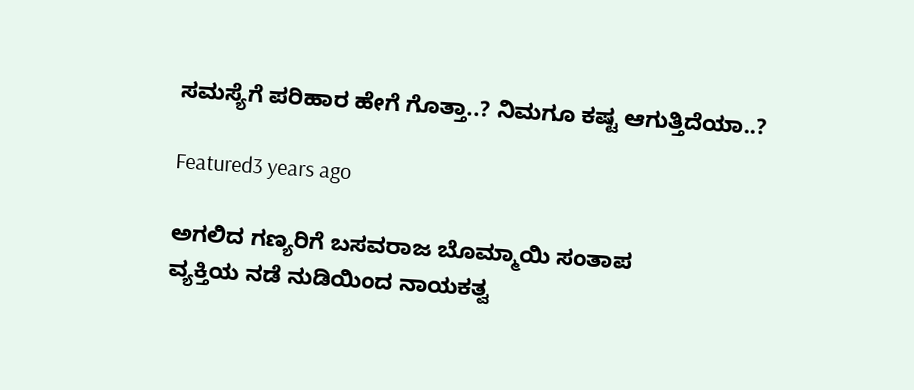ಸಮಸ್ಯೆಗೆ ಪರಿಹಾರ ಹೇಗೆ ಗೊತ್ತಾ..? ನಿಮಗೂ ಕಷ್ಟ ಆಗುತ್ತಿದೆಯಾ..?

Featured3 years ago

ಅಗಲಿದ ಗಣ್ಯರಿಗೆ ಬಸವರಾಜ ಬೊಮ್ಮಾಯಿ ಸಂತಾಪ
ವ್ಯಕ್ತಿಯ ನಡೆ ನುಡಿಯಿಂದ ನಾಯಕತ್ವ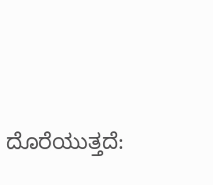ದೊರೆಯುತ್ತದೆ: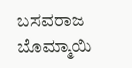ಬಸವರಾಜ ಬೊಮ್ಮಾಯಿ